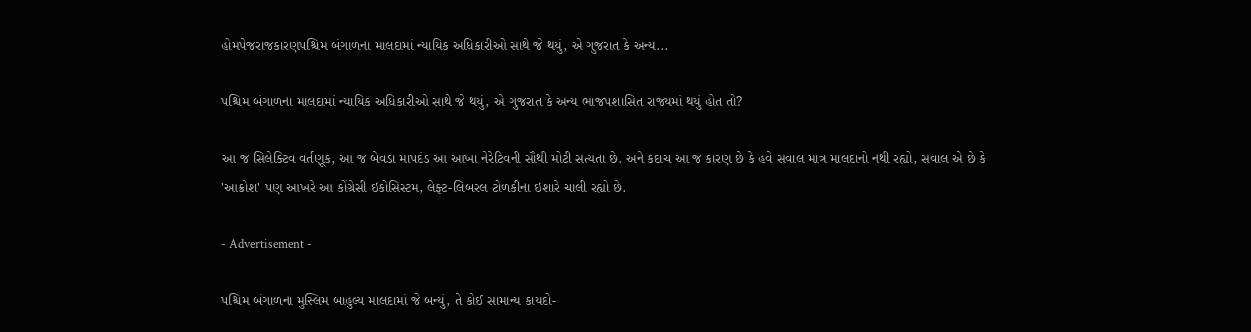હોમપેજરાજકારણપશ્ચિમ બંગાળના માલદામાં ન્યાયિક અધિકારીઓ સાથે જે થયું, એ ગુજરાત કે અન્ય...

પશ્ચિમ બંગાળના માલદામાં ન્યાયિક અધિકારીઓ સાથે જે થયું, એ ગુજરાત કે અન્ય ભાજપશાસિત રાજ્યમાં થયું હોત તો?

આ જ સિલેક્ટિવ વર્તણૂક, આ જ બેવડા માપદંડ આ આખા નેરેટિવની સૌથી મોટી સત્યતા છે. અને કદાચ આ જ કારણ છે કે હવે સવાલ માત્ર માલદાનો નથી રહ્યો, સવાલ એ છે કે 'આક્રોશ' પણ આખરે આ કોંગ્રેસી ઇકોસિસ્ટમ, લેફ્ટ-લિબરલ ટોળકીના ઇશારે ચાલી રહ્યો છે.

- Advertisement -

પશ્ચિમ બંગાળના મુસ્લિમ બાહુલ્ય માલદામાં જે બન્યું, તે કોઈ સામાન્ય કાયદો-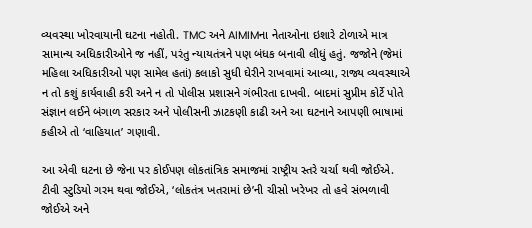વ્યવસ્થા ખોરવાયાની ઘટના નહોતી. TMC અને AIMIMના નેતાઓના ઇશારે ટોળાએ માત્ર સામાન્ય અધિકારીઓને જ નહીં, પરંતુ ન્યાયતંત્રને પણ બંધક બનાવી લીધું હતું. જજોને (જેમાં મહિલા અધિકારીઓ પણ સામેલ હતાં) કલાકો સુધી ઘેરીને રાખવામાં આવ્યા, રાજ્ય વ્યવસ્થાએ ન તો કશું કાર્યવાહી કરી અને ન તો પોલીસ પ્રશાસને ગંભીરતા દાખવી. બાદમાં સુપ્રીમ કોર્ટે પોતે સંજ્ઞાન લઈને બંગાળ સરકાર અને પોલીસની ઝાટકણી કાઢી અને આ ઘટનાને આપણી ભાષામાં કહીએ તો ‘વાહિયાત’ ગણાવી.

આ એવી ઘટના છે જેના પર કોઈપણ લોકતાંત્રિક સમાજમાં રાષ્ટ્રીય સ્તરે ચર્ચા થવી જોઈએ. ટીવી સ્ટુડિયો ગરમ થવા જોઈએ, ‘લોકતંત્ર ખતરામાં છે’ની ચીસો ખરેખર તો હવે સંભળાવી જોઈએ અને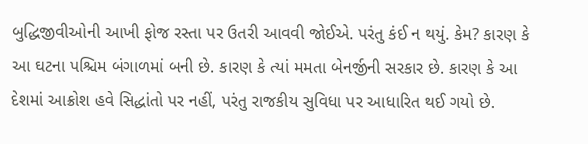બુદ્ધિજીવીઓની આખી ફોજ રસ્તા પર ઉતરી આવવી જોઈએ. પરંતુ કંઈ ન થયું. કેમ? કારણ કે આ ઘટના પશ્ચિમ બંગાળમાં બની છે. કારણ કે ત્યાં મમતા બેનર્જીની સરકાર છે. કારણ કે આ દેશમાં આક્રોશ હવે સિદ્ધાંતો પર નહીં, પરંતુ રાજકીય સુવિધા પર આધારિત થઈ ગયો છે.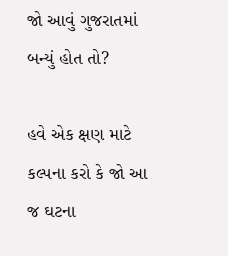જો આવું ગુજરાતમાં બન્યું હોત તો?

હવે એક ક્ષણ માટે કલ્પના કરો કે જો આ જ ઘટના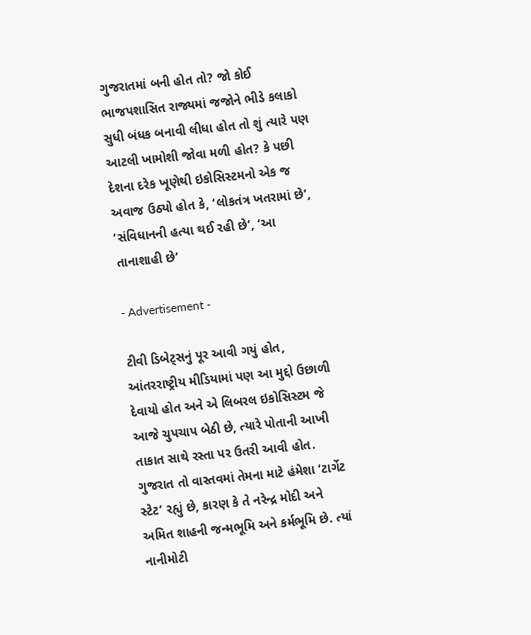ગુજરાતમાં બની હોત તો? જો કોઈ ભાજપશાસિત રાજ્યમાં જજોને ભીડે કલાકો સુધી બંધક બનાવી લીધા હોત તો શું ત્યારે પણ આટલી ખામોશી જોવા મળી હોત? કે પછી દેશના દરેક ખૂણેથી ઇકોસિસ્ટમનો એક જ અવાજ ઉઠ્યો હોત કે, ‘લોકતંત્ર ખતરામાં છે’, ‘સંવિધાનની હત્યા થઈ રહી છે’, ‘આ તાનાશાહી છે’

- Advertisement -

ટીવી ડિબેટ્સનું પૂર આવી ગયું હોત, આંતરરાષ્ટ્રીય મીડિયામાં પણ આ મુદ્દો ઉછાળી દેવાયો હોત અને એ લિબરલ ઇકોસિસ્ટમ જે આજે ચુપચાપ બેઠી છે, ત્યારે પોતાની આખી તાકાત સાથે રસ્તા પર ઉતરી આવી હોત. ગુજરાત તો વાસ્તવમાં તેમના માટે હંમેશા ‘ટાર્ગેટ સ્ટેટ’ રહ્યું છે, કારણ કે તે નરેન્દ્ર મોદી અને અમિત શાહની જન્મભૂમિ અને કર્મભૂમિ છે. ત્યાં નાનીમોટી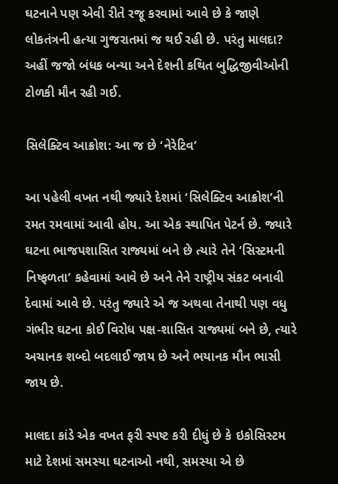ઘટનાને પણ એવી રીતે રજૂ કરવામાં આવે છે કે જાણે લોકતંત્રની હત્યા ગુજરાતમાં જ થઈ રહી છે. પરંતુ માલદા? અહીં જજો બંધક બન્યા અને દેશની કથિત બુદ્ધિજીવીઓની ટોળકી મૌન રહી ગઈ.

સિલેક્ટિવ આક્રોશ: આ જ છે ‘નેરેટિવ’

આ પહેલી વખત નથી જ્યારે દેશમાં ‘સિલેક્ટિવ આક્રોશ’ની રમત રમવામાં આવી હોય. આ એક સ્થાપિત પેટર્ન છે. જ્યારે ઘટના ભાજપશાસિત રાજ્યમાં બને છે ત્યારે તેને ‘સિસ્ટમની નિષ્ફળતા’ કહેવામાં આવે છે અને તેને રાષ્ટ્રીય સંકટ બનાવી દેવામાં આવે છે. પરંતુ જ્યારે એ જ અથવા તેનાથી પણ વધુ ગંભીર ઘટના કોઈ વિરોધ પક્ષ-શાસિત રાજ્યમાં બને છે, ત્યારે અચાનક શબ્દો બદલાઈ જાય છે અને ભયાનક મૌન ભાસી જાય છે.

માલદા કાંડે એક વખત ફરી સ્પષ્ટ કરી દીધું છે કે ઇકોસિસ્ટમ માટે દેશમાં સમસ્યા ઘટનાઓ નથી, સમસ્યા એ છે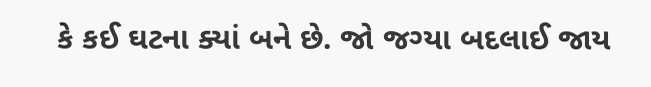કે કઈ ઘટના ક્યાં બને છે. જો જગ્યા બદલાઈ જાય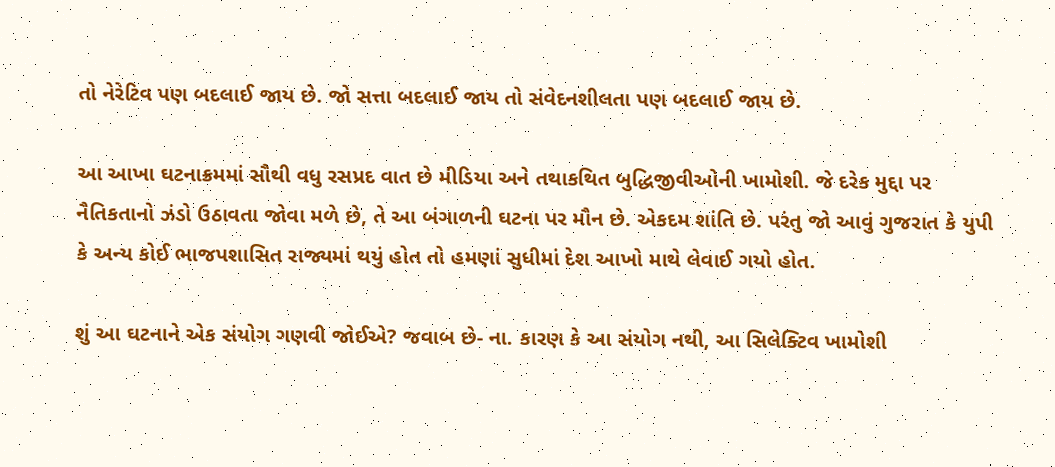તો નેરેટિવ પણ બદલાઈ જાય છે. જો સત્તા બદલાઈ જાય તો સંવેદનશીલતા પણ બદલાઈ જાય છે.

આ આખા ઘટનાક્રમમાં સૌથી વધુ રસપ્રદ વાત છે મીડિયા અને તથાકથિત બુદ્ધિજીવીઓની ખામોશી. જે દરેક મુદ્દા પર નૈતિકતાનો ઝંડો ઉઠાવતા જોવા મળે છે, તે આ બંગાળની ઘટના પર મૌન છે. એકદમ શાંતિ છે. પરંતુ જો આવું ગુજરાત કે યુપી કે અન્ય કોઈ ભાજપશાસિત રાજ્યમાં થયું હોત તો હમણાં સુધીમાં દેશ આખો માથે લેવાઈ ગયો હોત.

શું આ ઘટનાને એક સંયોગ ગણવી જોઈએ? જવાબ છે- ના. કારણ કે આ સંયોગ નથી, આ સિલેક્ટિવ ખામોશી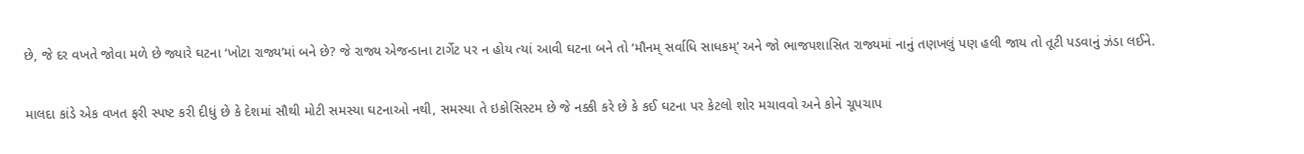છે, જે દર વખતે જોવા મળે છે જ્યારે ઘટના ‘ખોટા રાજ્ય’માં બને છે? જે રાજ્ય એજન્ડાના ટાર્ગેટ પર ન હોય ત્યાં આવી ઘટના બને તો ‘મૌનમ્ સર્વાધિ સાધકમ્’ અને જો ભાજપશાસિત રાજ્યમાં નાનું તણખલું પણ હલી જાય તો તૂટી પડવાનું ઝંડા લઈને.

માલદા કાંડે એક વખત ફરી સ્પષ્ટ કરી દીધું છે કે દેશમાં સૌથી મોટી સમસ્યા ઘટનાઓ નથી, સમસ્યા તે ઇકોસિસ્ટમ છે જે નક્કી કરે છે કે કઈ ઘટના પર કેટલો શોર મચાવવો અને કોને ચૂપચાપ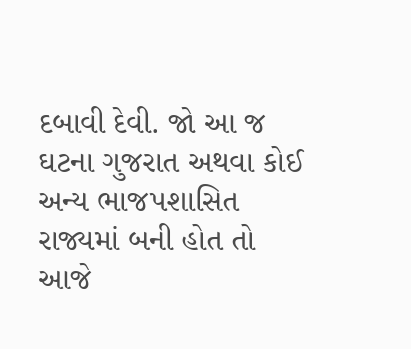દબાવી દેવી. જો આ જ ઘટના ગુજરાત અથવા કોઈ અન્ય ભાજપશાસિત રાજ્યમાં બની હોત તો આજે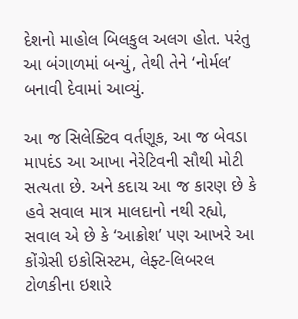દેશનો માહોલ બિલકુલ અલગ હોત. પરંતુ આ બંગાળમાં બન્યું, તેથી તેને ‘નોર્મલ’ બનાવી દેવામાં આવ્યું.

આ જ સિલેક્ટિવ વર્તણૂક, આ જ બેવડા માપદંડ આ આખા નેરેટિવની સૌથી મોટી સત્યતા છે. અને કદાચ આ જ કારણ છે કે હવે સવાલ માત્ર માલદાનો નથી રહ્યો, સવાલ એ છે કે ‘આક્રોશ’ પણ આખરે આ કોંગ્રેસી ઇકોસિસ્ટમ, લેફ્ટ-લિબરલ ટોળકીના ઇશારે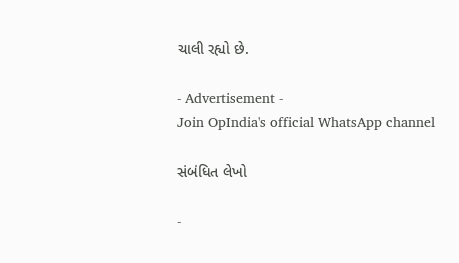ચાલી રહ્યો છે.

- Advertisement -
Join OpIndia's official WhatsApp channel

સંબંધિત લેખો

-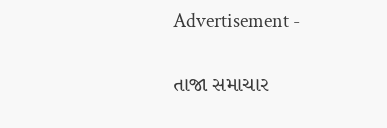Advertisement -

તાજા સમાચાર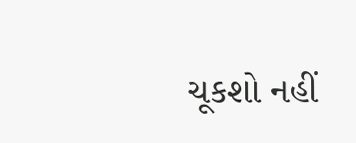ચૂકશો નહીં